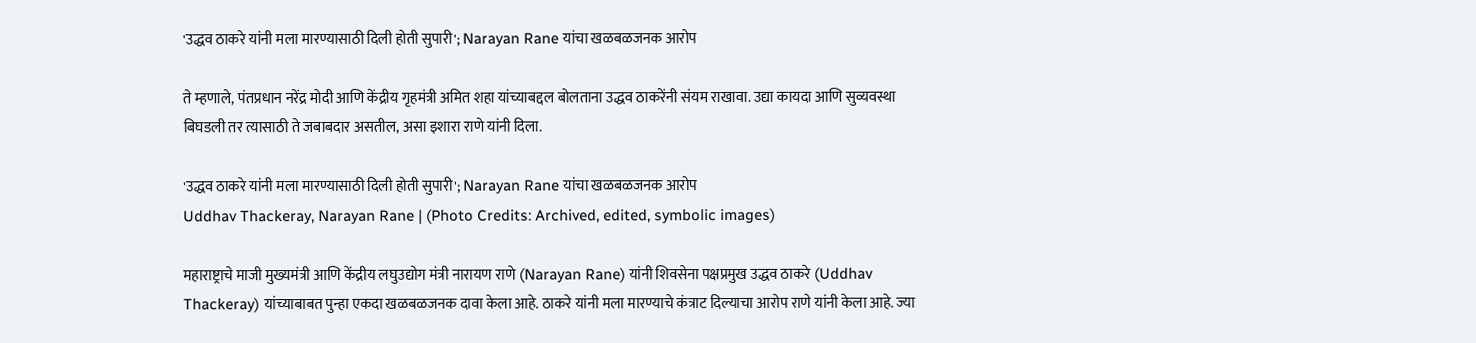'उद्धव ठाकरे यांनी मला मारण्यासाठी दिली होती सुपारी'; Narayan Rane यांचा खळबळजनक आरोप

ते म्हणाले, पंतप्रधान नरेंद्र मोदी आणि केंद्रीय गृहमंत्री अमित शहा यांच्याबद्दल बोलताना उद्धव ठाकरेंनी संयम राखावा. उद्या कायदा आणि सुव्यवस्था बिघडली तर त्यासाठी ते जबाबदार असतील, असा इशारा राणे यांनी दिला.

'उद्धव ठाकरे यांनी मला मारण्यासाठी दिली होती सुपारी'; Narayan Rane यांचा खळबळजनक आरोप
Uddhav Thackeray, Narayan Rane | (Photo Credits: Archived, edited, symbolic images)

महाराष्ट्राचे माजी मुख्यमंत्री आणि केंद्रीय लघुउद्योग मंत्री नारायण राणे (Narayan Rane) यांनी शिवसेना पक्षप्रमुख उद्धव ठाकरे (Uddhav Thackeray) यांच्याबाबत पुन्हा एकदा खळबळजनक दावा केला आहे. ठाकरे यांनी मला मारण्याचे कंत्राट दिल्याचा आरोप राणे यांनी केला आहे. ज्या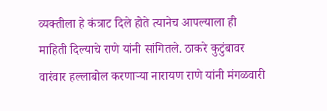व्यक्तीला हे कंत्राट दिले होते त्यानेच आपल्याला ही माहिती दिल्याचे राणे यांनी सांगितले. ठाकरे कुटुंबावर वारंवार हल्लाबोल करणाऱ्या नारायण राणे यांनी मंगळवारी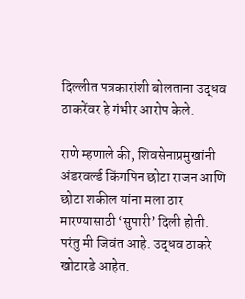दिल्लीत पत्रकारांशी बोलताना उद्धव ठाकरेंवर हे गंभीर आरोप केले.

राणे म्हणाले की, शिवसेनाप्रमुखांनी अंडरवर्ल्ड किंगपिन छोटा राजन आणि छोटा शकील यांना मला ठार मारण्यासाठी ‘सुपारी’ दिली होती. परंतु मी जिवंत आहे. उद्धव ठाकरे खोटारडे आहेत.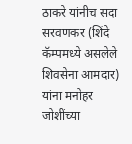ठाकरे यांनीच सदा सरवणकर (शिंदे कॅम्पमध्ये असलेले शिवसेना आमदार) यांना मनोहर जोशींच्या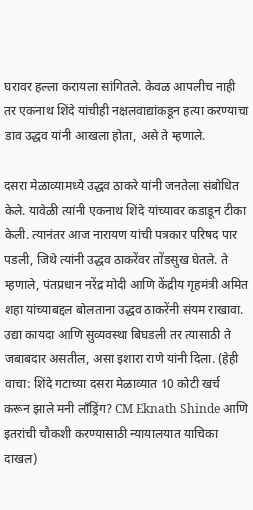घरावर हल्ला करायला सांगितले. केवळ आपलीच नाही तर एकनाथ शिंदे यांचीही नक्षलवाद्यांकडून हत्या करण्याचा डाव उद्धव यांनी आखला होता, असे ते म्हणाले.

दसरा मेळाव्यामध्ये उद्धव ठाकरे यांनी जनतेला संबोधित केले. यावेळी त्यांनी एकनाथ शिंदे यांच्यावर कडाडून टीका केली. त्यानंतर आज नारायण यांची पत्रकार परिषद पार पडली, जिथे त्यांनी उद्धव ठाकरेंवर तोंडसुख घेतले. ते म्हणाले, पंतप्रधान नरेंद्र मोदी आणि केंद्रीय गृहमंत्री अमित शहा यांच्याबद्दल बोलताना उद्धव ठाकरेंनी संयम राखावा. उद्या कायदा आणि सुव्यवस्था बिघडली तर त्यासाठी ते जबाबदार असतील, असा इशारा राणे यांनी दिला. (हेही वाचा: शिंदे गटाच्या दसरा मेळाव्यात 10 कोटी खर्च करून झाले मनी लाँड्रिंग? CM Eknath Shinde आणि इतरांची चौकशी करण्यासाठी न्यायालयात याचिका दाखल)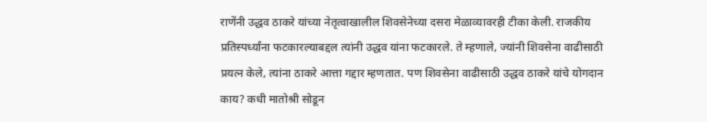राणेंनी उद्धव ठाकरे यांच्या नेतृत्वाखालील शिवसेनेच्या दसरा मेळाव्यावरही टीका केली. राजकीय प्रतिस्पर्ध्यांना फटकारल्याबद्दल त्यांनी उद्धव यांना फटकारले. ते म्हणाले, ज्यांनी शिवसेना वाढीसाठी प्रयत्न केले, त्यांना ठाकरे आत्ता गद्दार म्हणतात. पण शिवसेना वाढीसाठी उद्धव ठाकरे यांचे योगदान काय? कधी मातोश्री सोडून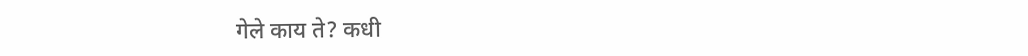गेले काय ते? कधी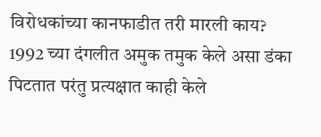विरोधकांच्या कानफाडीत तरी मारली काय? 1992 च्या दंगलीत अमुक तमुक केले असा डंका पिटतात परंतु प्रत्यक्षात काही केले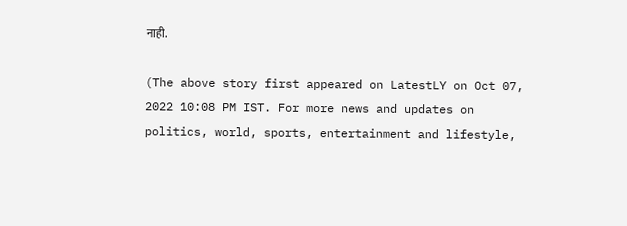नाही.

(The above story first appeared on LatestLY on Oct 07, 2022 10:08 PM IST. For more news and updates on politics, world, sports, entertainment and lifestyle,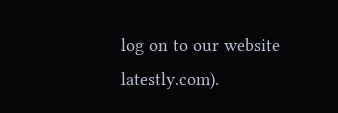log on to our website latestly.com).